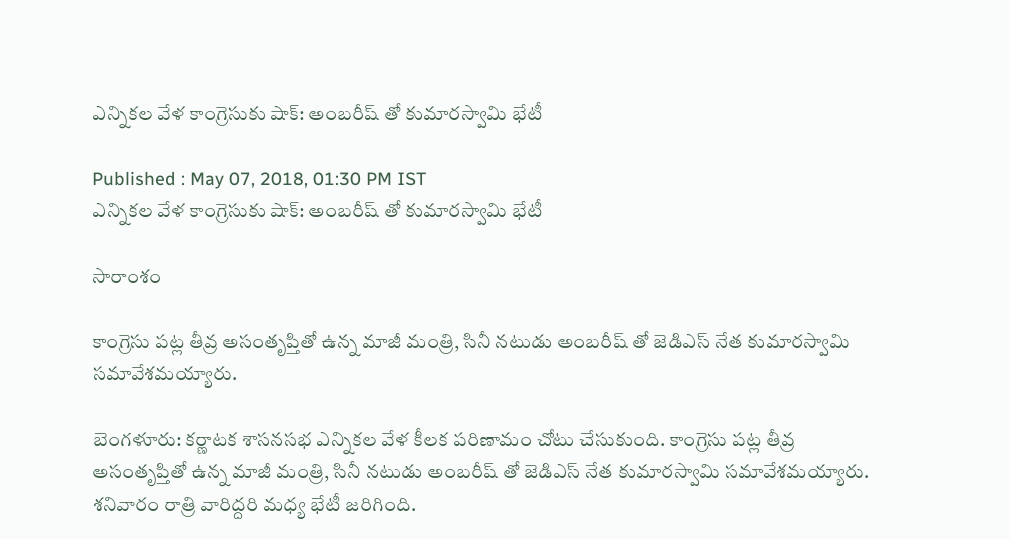ఎన్నికల వేళ కాంగ్రెసుకు షాక్: అంబరీష్ తో కుమారస్వామి భేటీ

Published : May 07, 2018, 01:30 PM IST
ఎన్నికల వేళ కాంగ్రెసుకు షాక్: అంబరీష్ తో కుమారస్వామి భేటీ

సారాంశం

కాంగ్రెసు పట్ల తీవ్ర అసంతృప్తితో ఉన్న మాజీ మంత్రి, సినీ నటుడు అంబరీష్ తో జెడిఎస్ నేత కుమారస్వామి సమావేశమయ్యారు.

బెంగళూరు: కర్ణాటక శాసనసభ ఎన్నికల వేళ కీలక పరిణామం చోటు చేసుకుంది. కాంగ్రెసు పట్ల తీవ్ర అసంతృప్తితో ఉన్న మాజీ మంత్రి, సినీ నటుడు అంబరీష్ తో జెడిఎస్ నేత కుమారస్వామి సమావేశమయ్యారు. శనివారం రాత్రి వారిద్దరి మధ్య భేటీ జరిగింది.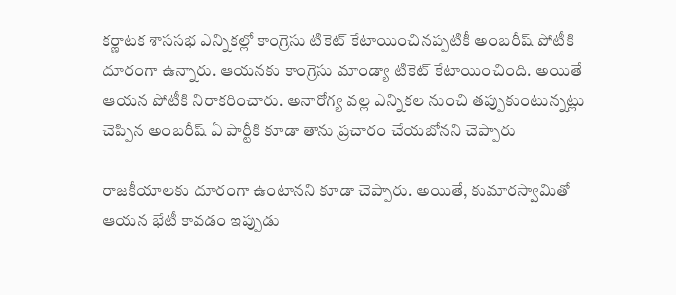కర్ణాటక శాససభ ఎన్నికల్లో కాంగ్రెసు టికెట్ కేటాయించినప్పటికీ అంబరీష్ పోటీకి దూరంగా ఉన్నారు. ఆయనకు కాంగ్రెసు మాండ్యా టికెట్ కేటాయించింది. అయితే ఆయన పోటీకి నిరాకరించారు. అనారోగ్య వల్ల ఎన్నికల నుంచి తప్పుకుంటున్నట్లు చెప్పిన అంబరీష్ ఏ పార్టీకి కూడా తాను ప్రచారం చేయబోనని చెప్పారు

రాజకీయాలకు దూరంగా ఉంటానని కూడా చెప్పారు. అయితే, కుమారస్వామితో ఆయన భేటీ కావడం ఇప్పుడు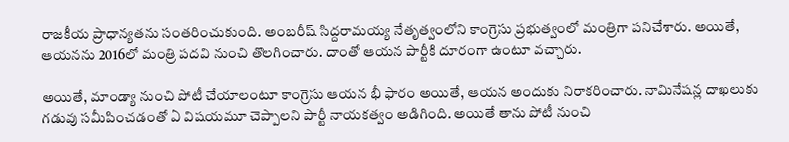రాజకీయ ప్రాధాన్యతను సంతరించుకుంది. అంబరీష్ సిద్దరామయ్య నేతృత్వంలోని కాంగ్రెసు ప్రభుత్వంలో మంత్రిగా పనిచేశారు. అయితే, ఆయనను 2016లో మంత్రి పదవి నుంచి తొలగించారు. దాంతో ఆయన పార్టీకి దూరంగా ఉంటూ వచ్చారు.

అయితే, మాండ్యా నుంచి పోటీ చేయాలంటూ కాంగ్రెసు ఆయన భీ ఫారం అయితే, ఆయన అందుకు నిరాకరించారు. నామినేషన్ల దాఖలుకు గడువు సమీపించడంతో ఏ విషయమూ చెప్పాలని పార్టీ నాయకత్వం అడిగింది. అయితే తాను పోటీ నుంచి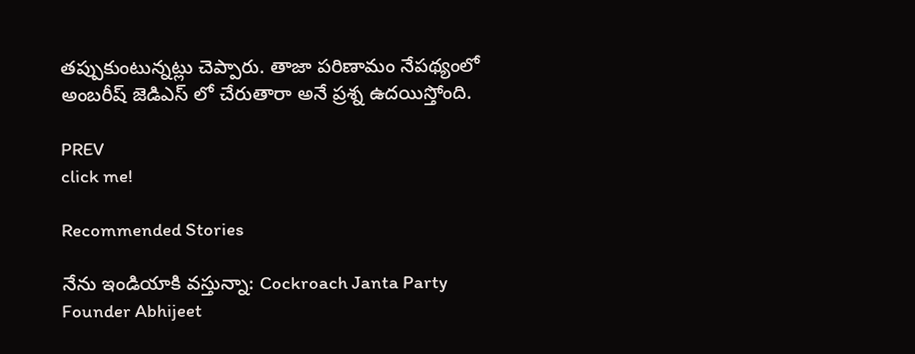తప్పుకుంటున్నట్లు చెప్పారు. తాజా పరిణామం నేపథ్యంలో అంబరీష్ జెడిఎస్ లో చేరుతారా అనే ప్రశ్న ఉదయిస్తోంది.

PREV
click me!

Recommended Stories

నేను ఇండియాకి వస్తున్నా: Cockroach Janta Party Founder Abhijeet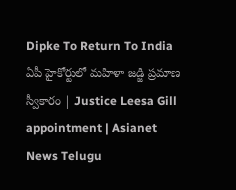Dipke To Return To India
ఏపీ హైకోర్టులో మహిళా జడ్జి ప్రమాణ స్వీకారం | Justice Leesa Gill appointment | Asianet News Telugu